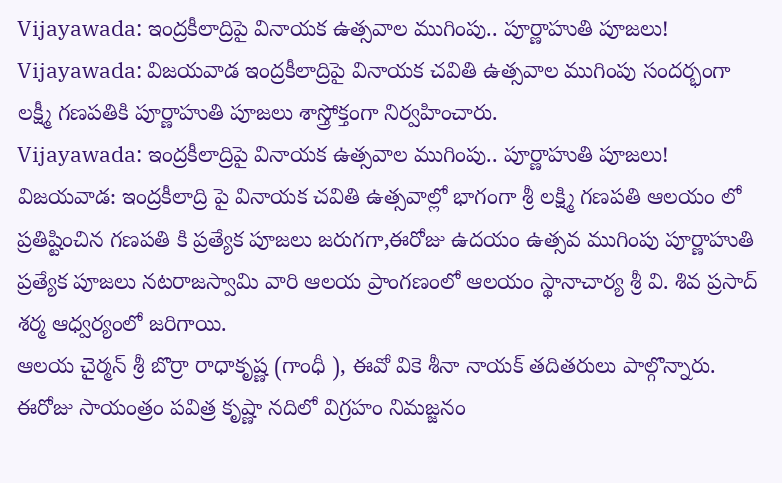Vijayawada: ఇంద్రకీలాద్రిపై వినాయక ఉత్సవాల ముగింపు.. పూర్ణాహుతి పూజలు!
Vijayawada: విజయవాడ ఇంద్రకీలాద్రిపై వినాయక చవితి ఉత్సవాల ముగింపు సందర్భంగా లక్ష్మీ గణపతికి పూర్ణాహుతి పూజలు శాస్త్రోక్తంగా నిర్వహించారు.
Vijayawada: ఇంద్రకీలాద్రిపై వినాయక ఉత్సవాల ముగింపు.. పూర్ణాహుతి పూజలు!
విజయవాడ: ఇంద్రకీలాద్రి పై వినాయక చవితి ఉత్సవాల్లో భాగంగా శ్రీ లక్ష్మి గణపతి ఆలయం లో ప్రతిష్టించిన గణపతి కి ప్రత్యేక పూజలు జరుగగా,ఈరోజు ఉదయం ఉత్సవ ముగింపు పూర్ణాహుతి ప్రత్యేక పూజలు నటరాజస్వామి వారి ఆలయ ప్రాంగణంలో ఆలయం స్థానాచార్య శ్రీ వి. శివ ప్రసాద్ శర్మ ఆధ్వర్యంలో జరిగాయి.
ఆలయ చైర్మన్ శ్రీ బొర్రా రాధాకృష్ణ (గాంధీ ), ఈవో వికె శీనా నాయక్ తదితరులు పాల్గొన్నారు. ఈరోజు సాయంత్రం పవిత్ర కృష్ణా నదిలో విగ్రహం నిమజ్జనం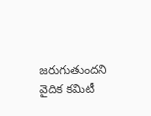జరుగుతుందని వైదిక కమిటీ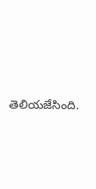తెలియజేసింది.